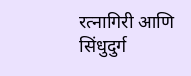रत्नागिरी आणि सिंधुदुर्ग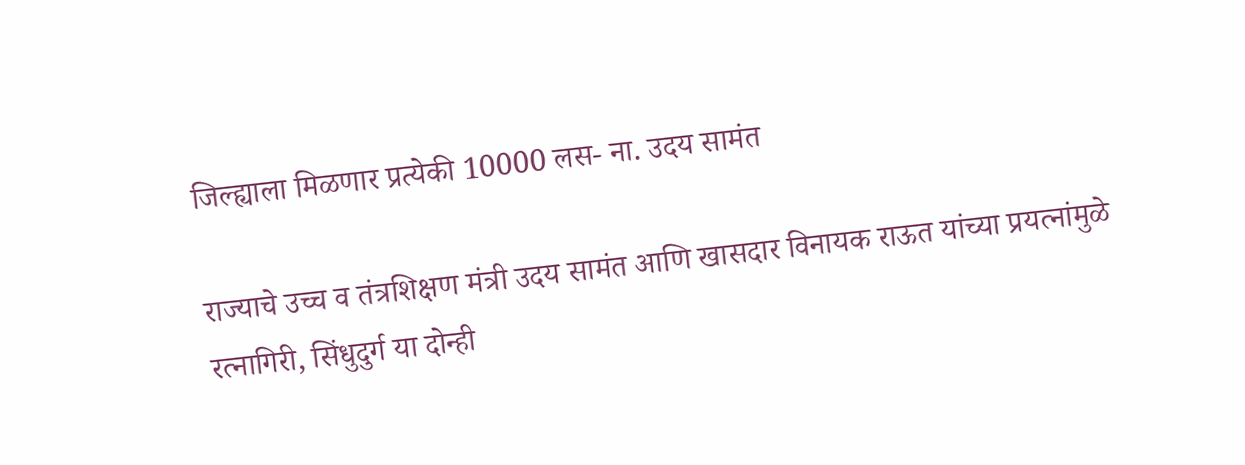जिल्ह्याला मिळणार प्रत्येकी 10000 लस- ना. उदय सामंत

राज्याचे उच्च व तंत्रशिक्षण मंत्री उदय सामंत आणि खासदार विनायक राऊत यांच्या प्रयत्नांमुळे रत्नागिरी, सिंधुदुर्ग या दोन्ही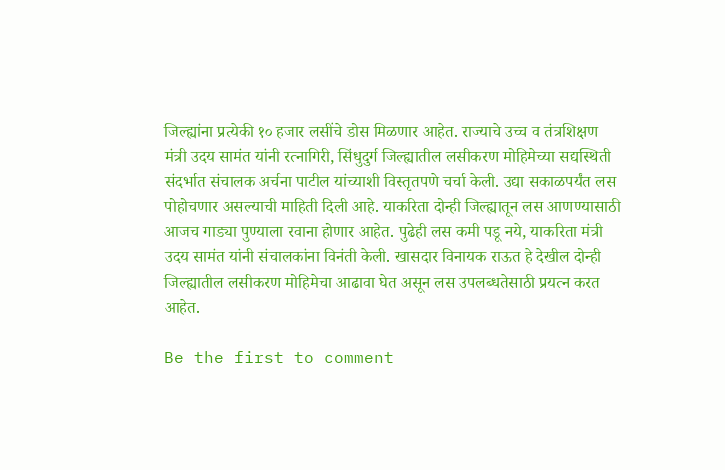जिल्ह्यांना प्रत्येकी १० हजार लसींचे डोस मिळणार आहेत. राज्याचे उच्च व तंत्रशिक्षण मंत्री उदय सामंत यांनी रत्नागिरी, सिंधुदुर्ग जिल्ह्यातील लसीकरण मोहिमेच्या सद्यस्थिती संदर्भात संचालक अर्चना पाटील यांच्याशी विस्तृतपणे चर्चा केली. उद्या सकाळपर्यंत लस पोहोचणार असल्याची माहिती दिली आहे. याकरिता दोन्ही जिल्ह्यातून लस आणण्यासाठी आजच गाड्या पुण्याला रवाना होणार आहेत. पुढेही लस कमी पडू नये, याकरिता मंत्री उदय सामंत यांनी संचालकांना विनंती केली. खासदार विनायक राऊत हे देखील दोन्ही जिल्ह्यातील लसीकरण मोहिमेचा आढावा घेत असून लस उपलब्धतेसाठी प्रयत्न करत आहेत.

Be the first to comment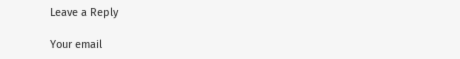Leave a Reply

Your email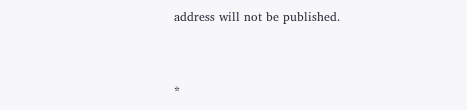address will not be published.


*